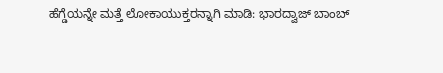ಹೆಗ್ಡೆಯನ್ನೇ ಮತ್ತೆ ಲೋಕಾಯುಕ್ತರನ್ನಾಗಿ ಮಾಡಿ: ಭಾರದ್ವಾಜ್ ಬಾಂಬ್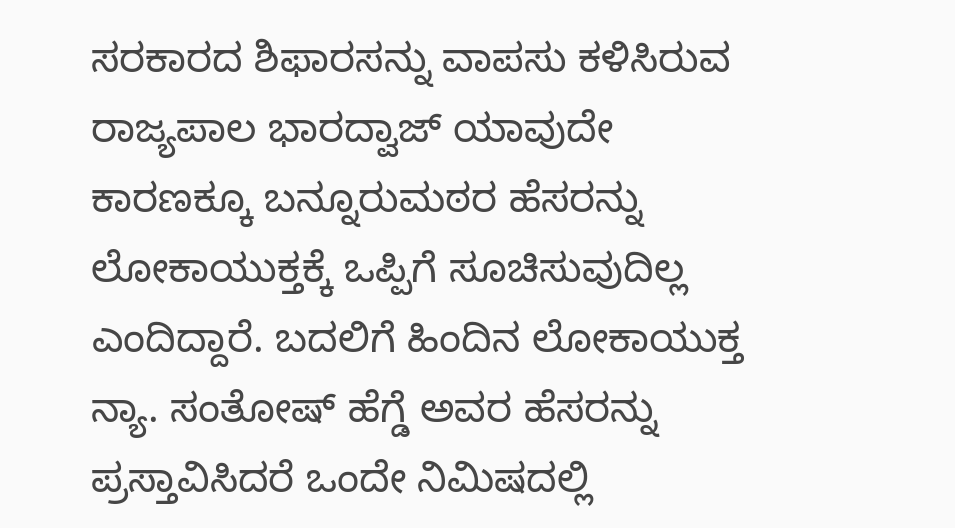ಸರಕಾರದ ಶಿಫಾರಸನ್ನು ವಾಪಸು ಕಳಿಸಿರುವ ರಾಜ್ಯಪಾಲ ಭಾರದ್ವಾಜ್ ಯಾವುದೇ ಕಾರಣಕ್ಕೂ ಬನ್ನೂರುಮಠರ ಹೆಸರನ್ನು ಲೋಕಾಯುಕ್ತಕ್ಕೆ ಒಪ್ಪಿಗೆ ಸೂಚಿಸುವುದಿಲ್ಲ ಎಂದಿದ್ದಾರೆ. ಬದಲಿಗೆ ಹಿಂದಿನ ಲೋಕಾಯುಕ್ತ ನ್ಯಾ. ಸಂತೋಷ್ ಹೆಗ್ಡೆ ಅವರ ಹೆಸರನ್ನು ಪ್ರಸ್ತಾವಿಸಿದರೆ ಒಂದೇ ನಿಮಿಷದಲ್ಲಿ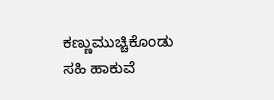ಕಣ್ಣುಮುಚ್ಚಿಕೊಂಡು ಸಹಿ ಹಾಕುವೆ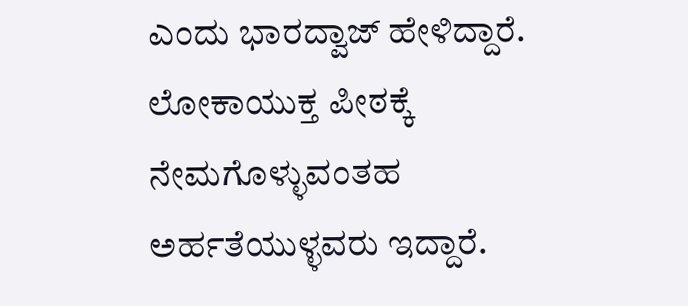ಎಂದು ಭಾರದ್ವಾಜ್ ಹೇಳಿದ್ದಾರೆ.
ಲೋಕಾಯುಕ್ತ ಪೀಠಕ್ಕೆ ನೇಮಗೊಳ್ಳುವಂತಹ ಅರ್ಹತೆಯುಳ್ಳವರು ಇದ್ದಾರೆ.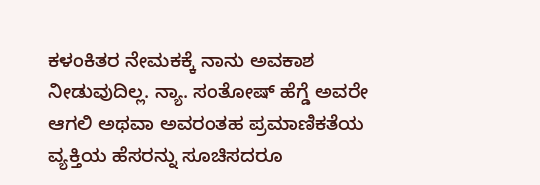ಕಳಂಕಿತರ ನೇಮಕಕ್ಕೆ ನಾನು ಅವಕಾಶ ನೀಡುವುದಿಲ್ಲ. ನ್ಯಾ. ಸಂತೋಷ್ ಹೆಗ್ಡೆ ಅವರೇ ಆಗಲಿ ಅಥವಾ ಅವರಂತಹ ಪ್ರಮಾಣಿಕತೆಯ ವ್ಯಕ್ತಿಯ ಹೆಸರನ್ನು ಸೂಚಿಸದರೂ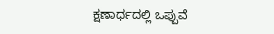ಕ್ಷಣಾರ್ಧದಲ್ಲಿ ಒಪ್ಪುವೆ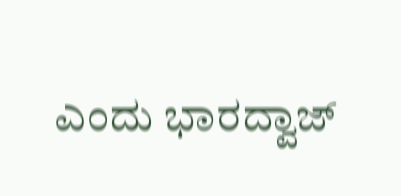ಎಂದು ಭಾರದ್ವಾಜ್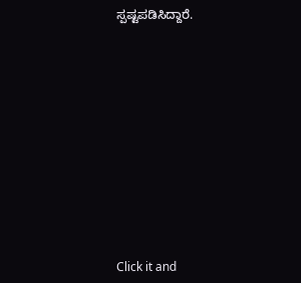ಸ್ಪಷ್ಟಪಡಿಸಿದ್ದಾರೆ.












Click it and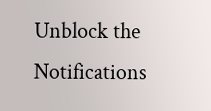Unblock the Notifications